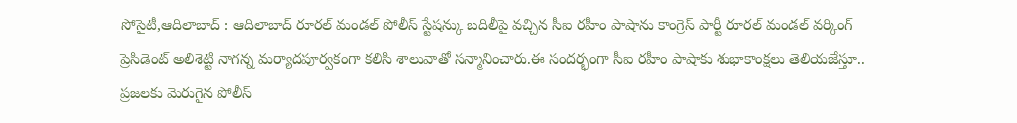సోసైటీ,ఆదిలాబాద్ : ఆదిలాబాద్ రూరల్ మండల్ పోలీస్ స్టేషన్కు బదిలీపై వచ్చిన సీఐ రహీం పాషాను కాంగ్రెస్ పార్టీ రూరల్ మండల్ వర్కింగ్ ప్రెసిడెంట్ అలిశెట్టి నాగన్న మర్యాదపూర్వకంగా కలిసి శాలువాతో సన్మానించారు.ఈ సందర్భంగా సీఐ రహీం పాషాకు శుభాకాంక్షలు తెలియజేస్తూ.. ప్రజలకు మెరుగైన పోలీస్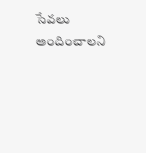సేవలు అందించాలని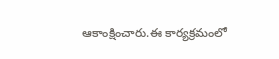ఆకాంక్షించారు.ఈ కార్యక్రమంలో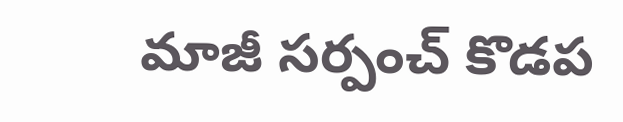మాజీ సర్పంచ్ కొడప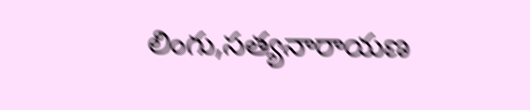లింగు,సత్యనారాయణ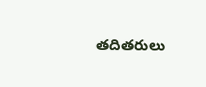తదితరులు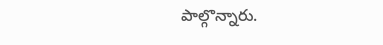పాల్గొన్నారు.